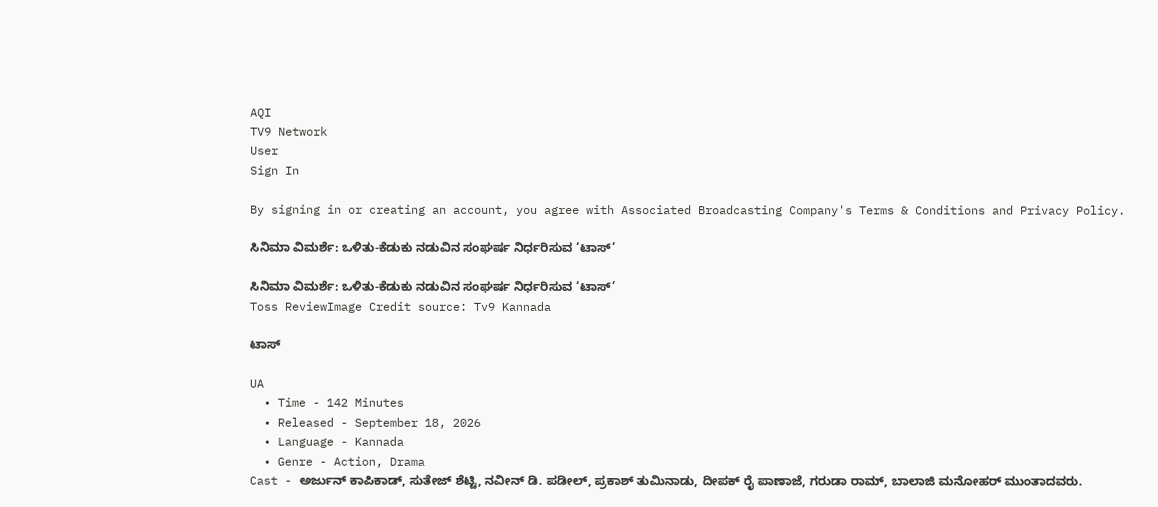AQI
TV9 Network
User
Sign In

By signing in or creating an account, you agree with Associated Broadcasting Company's Terms & Conditions and Privacy Policy.

ಸಿನಿಮಾ ವಿಮರ್ಶೆ: ಒಳಿತು-ಕೆಡುಕು ನಡುವಿನ ಸಂಘರ್ಷ ನಿರ್ಧರಿಸುವ ‘ಟಾಸ್’

ಸಿನಿಮಾ ವಿಮರ್ಶೆ: ಒಳಿತು-ಕೆಡುಕು ನಡುವಿನ ಸಂಘರ್ಷ ನಿರ್ಧರಿಸುವ ‘ಟಾಸ್’
Toss ReviewImage Credit source: Tv9 Kannada

ಟಾಸ್

UA
  • Time - 142 Minutes
  • Released - September 18, 2026
  • Language - Kannada
  • Genre - Action, Drama
Cast - ಅರ್ಜುನ್ ಕಾಪಿಕಾಡ್, ಸುತೇಜ್ ಶೆಟ್ಟಿ, ನವೀನ್ ಡಿ. ಪಡೀಲ್, ಪ್ರಕಾಶ್ ತುಮಿನಾಡು, ದೀಪಕ್ ರೈ ಪಾಣಾಜೆ, ಗರುಡಾ ರಾಮ್, ಬಾಲಾಜಿ ಮನೋಹರ್ ಮುಂತಾದವರು.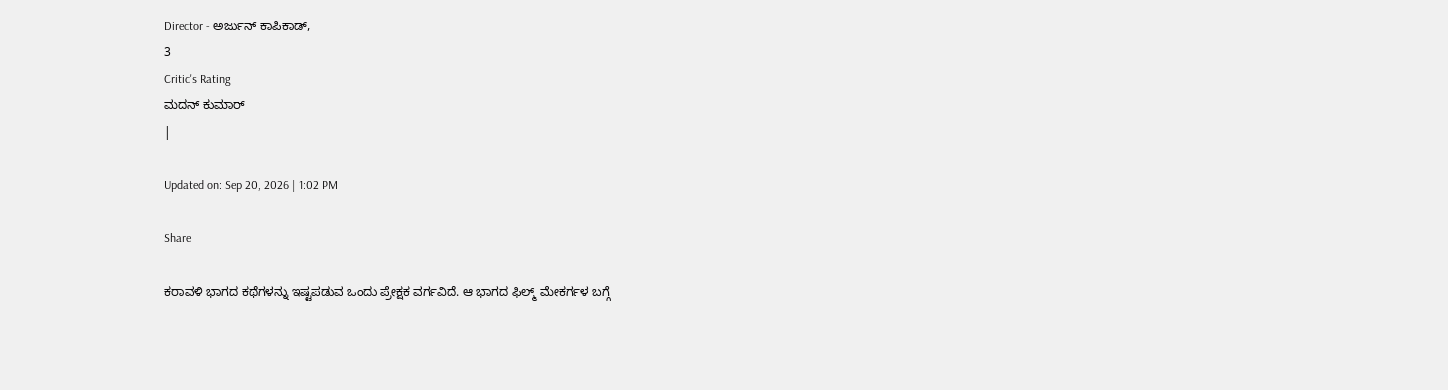Director - ಅರ್ಜುನ್ ಕಾಪಿಕಾಡ್,
3
Critic's Rating
ಮದನ್ ಕುಮಾರ್
|

Updated on: Sep 20, 2026 | 1:02 PM

Share

ಕರಾವಳಿ ಭಾಗದ ಕಥೆಗಳನ್ನು ಇಷ್ಟಪಡುವ ಒಂದು ಪ್ರೇಕ್ಷಕ ವರ್ಗವಿದೆ. ಆ ಭಾಗದ ಫಿಲ್ಮ್ ಮೇಕರ್ಗಳ ಬಗ್ಗೆ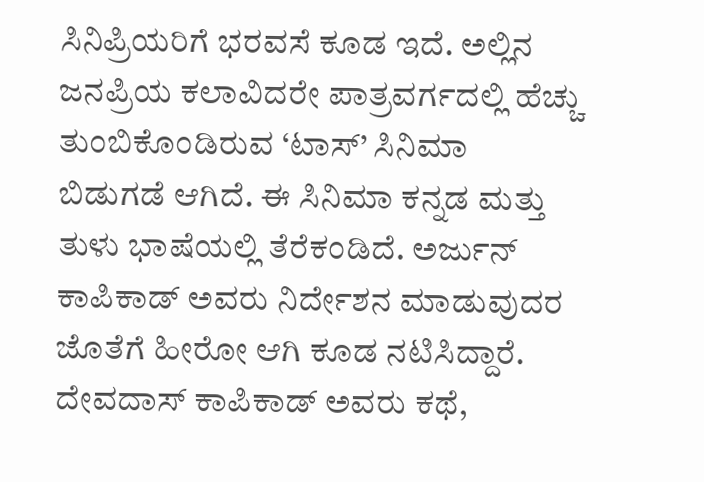ಸಿನಿಪ್ರಿಯರಿಗೆ ಭರವಸೆ ಕೂಡ ಇದೆ. ಅಲ್ಲಿನ ಜನಪ್ರಿಯ ಕಲಾವಿದರೇ ಪಾತ್ರವರ್ಗದಲ್ಲಿ ಹೆಚ್ಚು ತುಂಬಿಕೊಂಡಿರುವ ‘ಟಾಸ್’ ಸಿನಿಮಾ ಬಿಡುಗಡೆ ಆಗಿದೆ. ಈ ಸಿನಿಮಾ ಕನ್ನಡ ಮತ್ತು ತುಳು ಭಾಷೆಯಲ್ಲಿ ತೆರೆಕಂಡಿದೆ. ಅರ್ಜುನ್ ಕಾಪಿಕಾಡ್ ಅವರು ನಿರ್ದೇಶನ ಮಾಡುವುದರ ಜೊತೆಗೆ ಹೀರೋ ಆಗಿ ಕೂಡ ನಟಿಸಿದ್ದಾರೆ. ದೇವದಾಸ್ ಕಾಪಿಕಾಡ್ ಅವರು ಕಥೆ,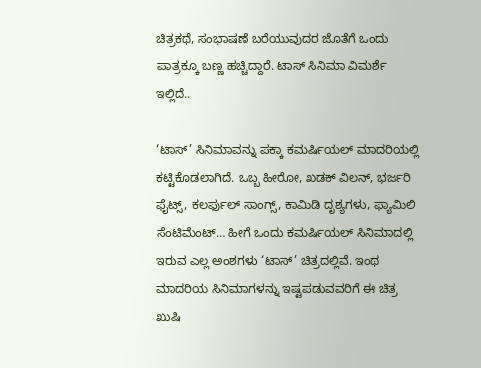ಚಿತ್ರಕಥೆ, ಸಂಭಾಷಣೆ ಬರೆಯುವುದರ ಜೊತೆಗೆ ಒಂದು ಪಾತ್ರಕ್ಕೂ ಬಣ್ಣ ಹಚ್ಚಿದ್ದಾರೆ. ಟಾಸ್ ಸಿನಿಮಾ ವಿಮರ್ಶೆ ಇಲ್ಲಿದೆ..

‘ಟಾಸ್’ ಸಿನಿಮಾವನ್ನು ಪಕ್ಕಾ ಕಮರ್ಷಿಯಲ್ ಮಾದರಿಯಲ್ಲಿ ಕಟ್ಟಿಕೊಡಲಾಗಿದೆ. ಒಬ್ಬ ಹೀರೋ, ಖಡಕ್ ವಿಲನ್, ಭರ್ಜರಿ ಫೈಟ್ಸ್, ಕಲರ್ಫುಲ್ ಸಾಂಗ್ಸ್, ಕಾಮಿಡಿ ದೃಶ್ಯಗಳು, ಫ್ಯಾಮಿಲಿ ಸೆಂಟಿಮೆಂಟ್… ಹೀಗೆ ಒಂದು ಕಮರ್ಷಿಯಲ್ ಸಿನಿಮಾದಲ್ಲಿ ಇರುವ ಎಲ್ಲ ಅಂಶಗಳು ‘ಟಾಸ್’ ಚಿತ್ರದಲ್ಲಿವೆ. ಇಂಥ ಮಾದರಿಯ ಸಿನಿಮಾಗಳನ್ನು ಇಷ್ಟಪಡುವವರಿಗೆ ಈ ಚಿತ್ರ ಖುಷಿ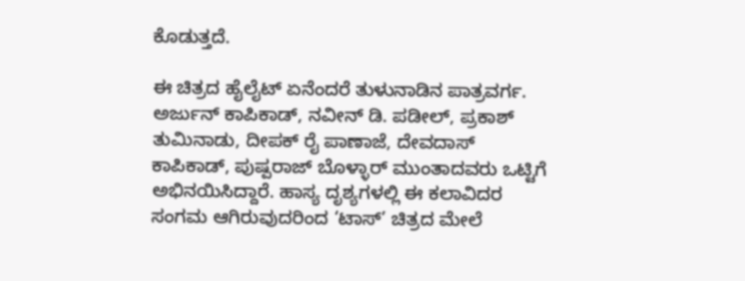ಕೊಡುತ್ತದೆ.

ಈ ಚಿತ್ರದ ಹೈಲೈಟ್ ಏನೆಂದರೆ ತುಳುನಾಡಿನ ಪಾತ್ರವರ್ಗ. ಅರ್ಜುನ್ ಕಾಪಿಕಾಡ್, ನವೀನ್ ಡಿ. ಪಡೀಲ್, ಪ್ರಕಾಶ್ ತುಮಿನಾಡು, ದೀಪಕ್ ರೈ ಪಾಣಾಜೆ, ದೇವದಾಸ್ ಕಾಪಿಕಾಡ್, ಪುಷ್ಪರಾಜ್ ಬೊಳ್ಳಾರ್ ಮುಂತಾದವರು ಒಟ್ಟಿಗೆ ಅಭಿನಯಿಸಿದ್ದಾರೆ. ಹಾಸ್ಯ ದೃಶ್ಯಗಳಲ್ಲಿ ಈ ಕಲಾವಿದರ ಸಂಗಮ ಆಗಿರುವುದರಿಂದ ‘ಟಾಸ್’ ಚಿತ್ರದ ಮೇಲೆ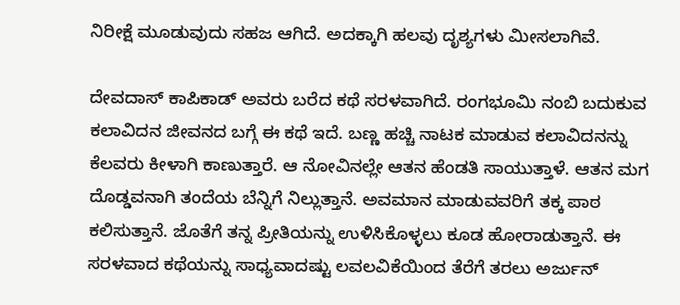ನಿರೀಕ್ಷೆ ಮೂಡುವುದು ಸಹಜ ಆಗಿದೆ. ಅದಕ್ಕಾಗಿ ಹಲವು ದೃಶ್ಯಗಳು ಮೀಸಲಾಗಿವೆ.

ದೇವದಾಸ್ ಕಾಪಿಕಾಡ್ ಅವರು ಬರೆದ ಕಥೆ ಸರಳವಾಗಿದೆ. ರಂಗಭೂಮಿ ನಂಬಿ ಬದುಕುವ ಕಲಾವಿದನ ಜೀವನದ ಬಗ್ಗೆ ಈ ಕಥೆ ಇದೆ. ಬಣ್ಣ ಹಚ್ಚಿ ನಾಟಕ ಮಾಡುವ ಕಲಾವಿದನನ್ನು ಕೆಲವರು ಕೀಳಾಗಿ ಕಾಣುತ್ತಾರೆ. ಆ ನೋವಿನಲ್ಲೇ ಆತನ ಹೆಂಡತಿ ಸಾಯುತ್ತಾಳೆ. ಆತನ ಮಗ ದೊಡ್ಡವನಾಗಿ ತಂದೆಯ ಬೆನ್ನಿಗೆ ನಿಲ್ಲುತ್ತಾನೆ. ಅವಮಾನ ಮಾಡುವವರಿಗೆ ತಕ್ಕ ಪಾಠ ಕಲಿಸುತ್ತಾನೆ. ಜೊತೆಗೆ ತನ್ನ ಪ್ರೀತಿಯನ್ನು ಉಳಿಸಿಕೊಳ್ಳಲು ಕೂಡ ಹೋರಾಡುತ್ತಾನೆ. ಈ ಸರಳವಾದ ಕಥೆಯನ್ನು ಸಾಧ್ಯವಾದಷ್ಟು ಲವಲವಿಕೆಯಿಂದ ತೆರೆಗೆ ತರಲು ಅರ್ಜುನ್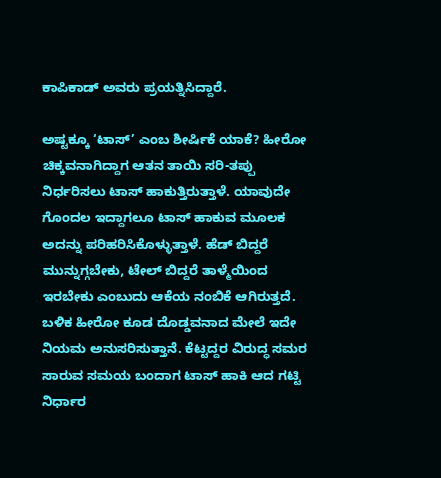ಕಾಪಿಕಾಡ್ ಅವರು ಪ್ರಯತ್ನಿಸಿದ್ದಾರೆ.

ಅಷ್ಟಕ್ಕೂ ‘ಟಾಸ್’ ಎಂಬ ಶೀರ್ಷಿಕೆ ಯಾಕೆ? ಹೀರೋ ಚಿಕ್ಕವನಾಗಿದ್ದಾಗ ಆತನ ತಾಯಿ ಸರಿ-ತಪ್ಪು ನಿರ್ಧರಿಸಲು ಟಾಸ್ ಹಾಕುತ್ತಿರುತ್ತಾಳೆ. ಯಾವುದೇ ಗೊಂದಲ ಇದ್ದಾಗಲೂ ಟಾಸ್ ಹಾಕುವ ಮೂಲಕ ಅದನ್ನು ಪರಿಹರಿಸಿಕೊಳ್ಳುತ್ತಾಳೆ. ಹೆಡ್ ಬಿದ್ದರೆ ಮುನ್ನುಗ್ಗಬೇಕು, ಟೇಲ್ ಬಿದ್ದರೆ ತಾಳ್ಮೆಯಿಂದ ಇರಬೇಕು ಎಂಬುದು ಆಕೆಯ ನಂಬಿಕೆ ಆಗಿರುತ್ತದೆ. ಬಳಿಕ ಹೀರೋ ಕೂಡ ದೊಡ್ಡವನಾದ ಮೇಲೆ ಇದೇ ನಿಯಮ ಅನುಸರಿಸುತ್ತಾನೆ. ಕೆಟ್ಟದ್ದರ ವಿರುದ್ಧ ಸಮರ ಸಾರುವ ಸಮಯ ಬಂದಾಗ ಟಾಸ್ ಹಾಕಿ ಆದ ಗಟ್ಟಿ ನಿರ್ಧಾರ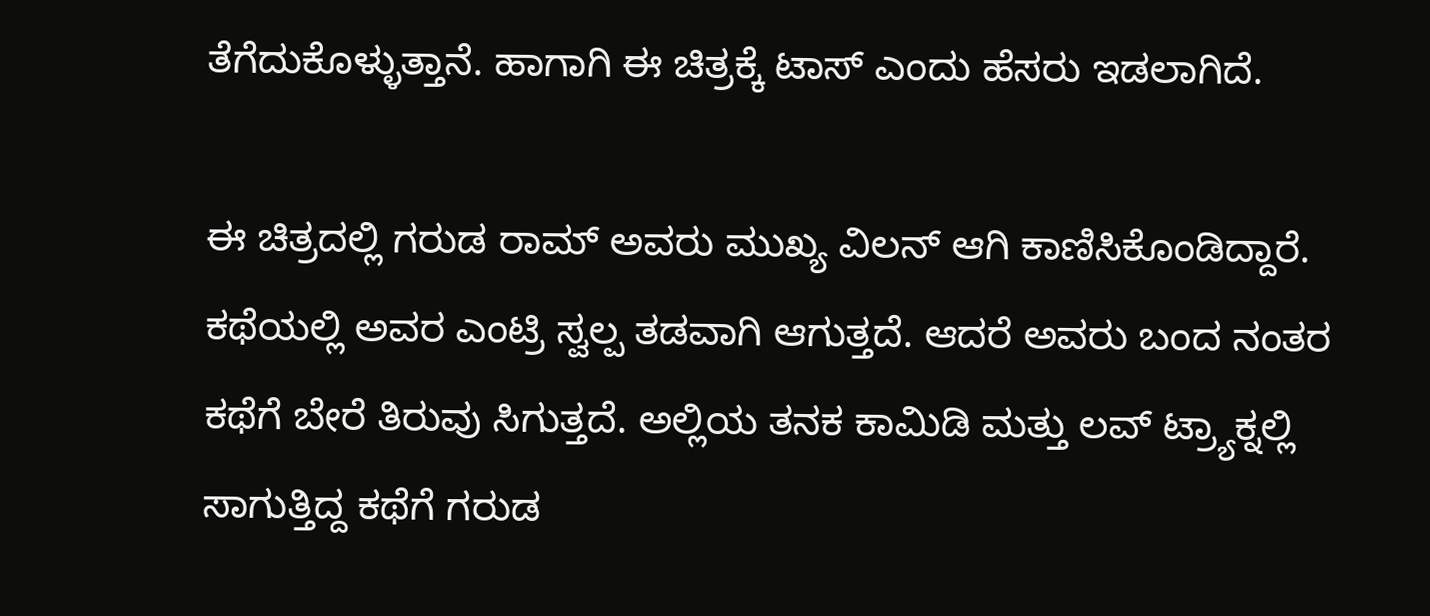ತೆಗೆದುಕೊಳ್ಳುತ್ತಾನೆ. ಹಾಗಾಗಿ ಈ ಚಿತ್ರಕ್ಕೆ ಟಾಸ್ ಎಂದು ಹೆಸರು ಇಡಲಾಗಿದೆ.

ಈ ಚಿತ್ರದಲ್ಲಿ ಗರುಡ ರಾಮ್ ಅವರು ಮುಖ್ಯ ವಿಲನ್ ಆಗಿ ಕಾಣಿಸಿಕೊಂಡಿದ್ದಾರೆ. ಕಥೆಯಲ್ಲಿ ಅವರ ಎಂಟ್ರಿ ಸ್ವಲ್ಪ ತಡವಾಗಿ ಆಗುತ್ತದೆ. ಆದರೆ ಅವರು ಬಂದ ನಂತರ ಕಥೆಗೆ ಬೇರೆ ತಿರುವು ಸಿಗುತ್ತದೆ. ಅಲ್ಲಿಯ ತನಕ ಕಾಮಿಡಿ ಮತ್ತು ಲವ್ ಟ್ರ್ಯಾಕ್ನಲ್ಲಿ ಸಾಗುತ್ತಿದ್ದ ಕಥೆಗೆ ಗರುಡ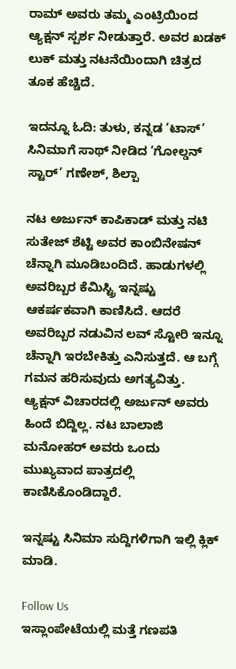ರಾಮ್ ಅವರು ತಮ್ಮ ಎಂಟ್ರಿಯಿಂದ ಆ್ಯಕ್ಷನ್ ಸ್ಪರ್ಶ ನೀಡುತ್ತಾರೆ. ಅವರ ಖಡಕ್ ಲುಕ್ ಮತ್ತು ನಟನೆಯಿಂದಾಗಿ ಚಿತ್ರದ ತೂಕ ಹೆಚ್ಚಿದೆ.

ಇದನ್ನೂ ಓದಿ: ತುಳು, ಕನ್ನಡ ‘ಟಾಸ್’ ಸಿನಿಮಾಗೆ ಸಾಥ್ ನೀಡಿದ ‘ಗೋಲ್ಡನ್ ಸ್ಟಾರ್’ ಗಣೇಶ್, ಶಿಲ್ಪಾ

ನಟ ಅರ್ಜುನ್ ಕಾಪಿಕಾಡ್ ಮತ್ತು ನಟಿ ಸುತೇಜ್ ಶೆಟ್ಟಿ ಅವರ ಕಾಂಬಿನೇಷನ್ ಚೆನ್ನಾಗಿ ಮೂಡಿಬಂದಿದೆ. ಹಾಡುಗಳಲ್ಲಿ ಅವರಿಬ್ಬರ ಕೆಮಿಸ್ಟ್ರಿ ಇನ್ನಷ್ಟು ಆಕರ್ಷಕವಾಗಿ ಕಾಣಿಸಿದೆ. ಆದರೆ ಅವರಿಬ್ಬರ ನಡುವಿನ ಲವ್ ಸ್ಟೋರಿ ಇನ್ನೂ ಚೆನ್ನಾಗಿ ಇರಬೇಕಿತ್ತು ಎನಿಸುತ್ತದೆ. ಆ ಬಗ್ಗೆ ಗಮನ ಹರಿಸುವುದು ಅಗತ್ಯವಿತ್ತು. ಆ್ಯಕ್ಷನ್ ವಿಚಾರದಲ್ಲಿ ಅರ್ಜುನ್ ಅವರು ಹಿಂದೆ ಬಿದ್ದಿಲ್ಲ. ನಟ ಬಾಲಾಜಿ ಮನೋಹರ್ ಅವರು ಒಂದು ಮುಖ್ಯವಾದ ಪಾತ್ರದಲ್ಲಿ ಕಾಣಿಸಿಕೊಂಡಿದ್ದಾರೆ.

ಇನ್ನಷ್ಟು ಸಿನಿಮಾ ಸುದ್ದಿಗಳಿಗಾಗಿ ಇಲ್ಲಿ ಕ್ಲಿಕ್ ಮಾಡಿ.

Follow Us
ಇಸ್ಲಾಂಪೇಟೆಯಲ್ಲಿ ಮತ್ತೆ ಗಣಪತಿ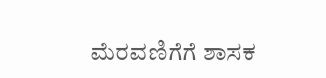ಮೆರವಣಿಗೆಗೆ ಶಾಸಕ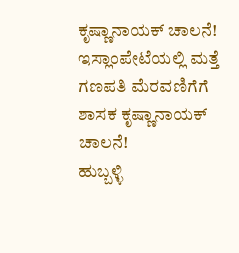ಕೃಷ್ಣಾನಾಯಕ್ ಚಾಲನೆ!
ಇಸ್ಲಾಂಪೇಟೆಯಲ್ಲಿ ಮತ್ತೆ ಗಣಪತಿ ಮೆರವಣಿಗೆಗೆ ಶಾಸಕ ಕೃಷ್ಣಾನಾಯಕ್ ಚಾಲನೆ!
ಹುಬ್ಬಳ್ಳಿ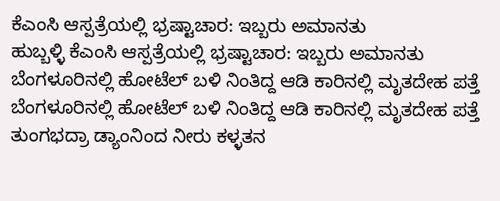ಕೆಎಂಸಿ ಆಸ್ಪತ್ರೆಯಲ್ಲಿ ಭ್ರಷ್ಟಾಚಾರ: ಇಬ್ಬರು ಅಮಾನತು
ಹುಬ್ಬಳ್ಳಿ ಕೆಎಂಸಿ ಆಸ್ಪತ್ರೆಯಲ್ಲಿ ಭ್ರಷ್ಟಾಚಾರ: ಇಬ್ಬರು ಅಮಾನತು
ಬೆಂಗಳೂರಿನಲ್ಲಿ ಹೋಟೆಲ್ ಬಳಿ ನಿಂತಿದ್ದ ಆಡಿ ಕಾರಿನಲ್ಲಿ ಮೃತದೇಹ ಪತ್ತೆ
ಬೆಂಗಳೂರಿನಲ್ಲಿ ಹೋಟೆಲ್ ಬಳಿ ನಿಂತಿದ್ದ ಆಡಿ ಕಾರಿನಲ್ಲಿ ಮೃತದೇಹ ಪತ್ತೆ
ತುಂಗಭದ್ರಾ ಡ್ಯಾಂನಿಂದ ನೀರು ಕಳ್ಳತನ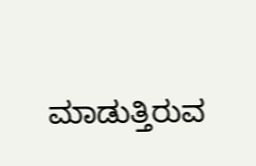ಮಾಡುತ್ತಿರುವ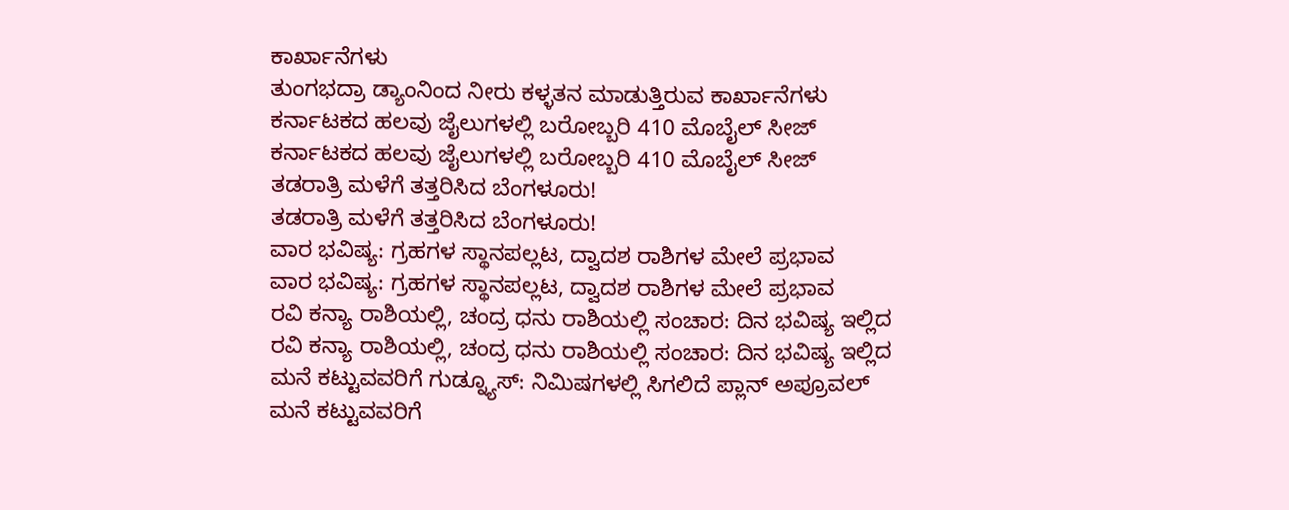ಕಾರ್ಖಾನೆಗಳು
ತುಂಗಭದ್ರಾ ಡ್ಯಾಂನಿಂದ ನೀರು ಕಳ್ಳತನ ಮಾಡುತ್ತಿರುವ ಕಾರ್ಖಾನೆಗಳು
ಕರ್ನಾಟಕದ ಹಲವು ಜೈಲುಗಳಲ್ಲಿ ಬರೋಬ್ಬರಿ 410 ಮೊಬೈಲ್‌ ಸೀಜ್
ಕರ್ನಾಟಕದ ಹಲವು ಜೈಲುಗಳಲ್ಲಿ ಬರೋಬ್ಬರಿ 410 ಮೊಬೈಲ್‌ ಸೀಜ್
ತಡರಾತ್ರಿ ಮಳೆಗೆ ತತ್ತರಿಸಿದ ಬೆಂಗಳೂರು!
ತಡರಾತ್ರಿ ಮಳೆಗೆ ತತ್ತರಿಸಿದ ಬೆಂಗಳೂರು!
ವಾರ ಭವಿಷ್ಯ: ಗ್ರಹಗಳ ಸ್ಥಾನಪಲ್ಲಟ, ದ್ವಾದಶ ರಾಶಿಗಳ ಮೇಲೆ ಪ್ರಭಾವ
ವಾರ ಭವಿಷ್ಯ: ಗ್ರಹಗಳ ಸ್ಥಾನಪಲ್ಲಟ, ದ್ವಾದಶ ರಾಶಿಗಳ ಮೇಲೆ ಪ್ರಭಾವ
ರವಿ ಕನ್ಯಾ ರಾಶಿಯಲ್ಲಿ, ಚಂದ್ರ ಧನು ರಾಶಿಯಲ್ಲಿ ಸಂಚಾರ: ದಿನ ಭವಿಷ್ಯ ಇಲ್ಲಿದ
ರವಿ ಕನ್ಯಾ ರಾಶಿಯಲ್ಲಿ, ಚಂದ್ರ ಧನು ರಾಶಿಯಲ್ಲಿ ಸಂಚಾರ: ದಿನ ಭವಿಷ್ಯ ಇಲ್ಲಿದ
ಮನೆ ಕಟ್ಟುವವರಿಗೆ ಗುಡ್ನ್ಯೂಸ್: ನಿಮಿಷಗಳಲ್ಲಿ ಸಿಗಲಿದೆ ಪ್ಲಾನ್ ಅಪ್ರೂವಲ್
ಮನೆ ಕಟ್ಟುವವರಿಗೆ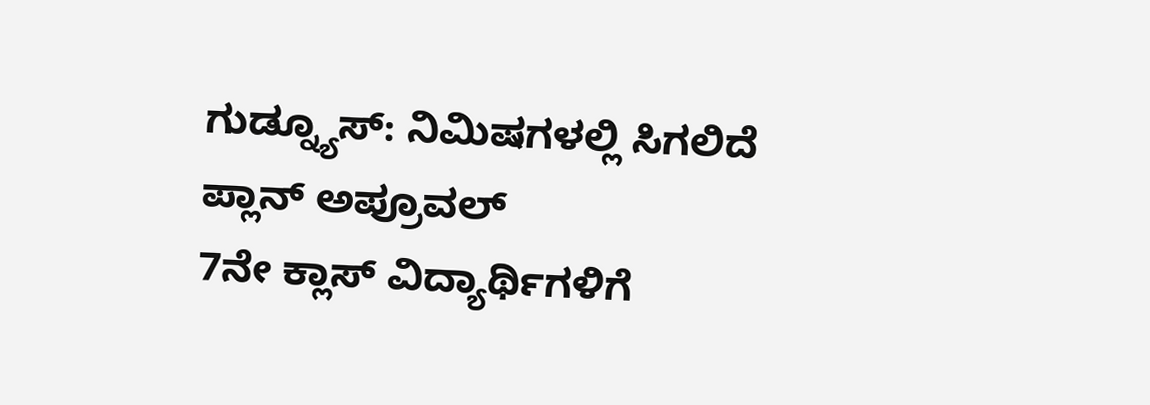ಗುಡ್ನ್ಯೂಸ್: ನಿಮಿಷಗಳಲ್ಲಿ ಸಿಗಲಿದೆ ಪ್ಲಾನ್ ಅಪ್ರೂವಲ್
7ನೇ ಕ್ಲಾಸ್ ವಿದ್ಯಾರ್ಥಿಗಳಿಗೆ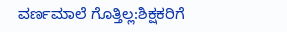ವರ್ಣಮಾಲೆ ಗೊತ್ತಿಲ್ಲ:ಶಿಕ್ಷಕರಿಗೆ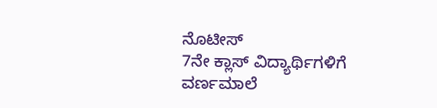ನೊಟೀಸ್
7ನೇ ಕ್ಲಾಸ್ ವಿದ್ಯಾರ್ಥಿಗಳಿಗೆ ವರ್ಣಮಾಲೆ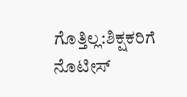ಗೊತ್ತಿಲ್ಲ:ಶಿಕ್ಷಕರಿಗೆ ನೊಟೀಸ್